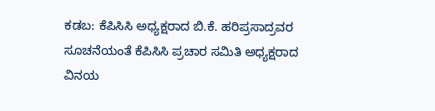ಕಡಬ: ಕೆಪಿಸಿಸಿ ಅಧ್ಯಕ್ಷರಾದ ಬಿ.ಕೆ. ಹರಿಪ್ರಸಾದ್ರವರ ಸೂಚನೆಯಂತೆ ಕೆಪಿಸಿಸಿ ಪ್ರಚಾರ ಸಮಿತಿ ಅಧ್ಯಕ್ಷರಾದ ವಿನಯ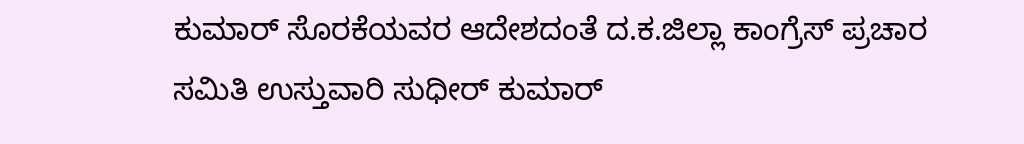ಕುಮಾರ್ ಸೊರಕೆಯವರ ಆದೇಶದಂತೆ ದ.ಕ.ಜಿಲ್ಲಾ ಕಾಂಗ್ರೆಸ್ ಪ್ರಚಾರ ಸಮಿತಿ ಉಸ್ತುವಾರಿ ಸುಧೀರ್ ಕುಮಾರ್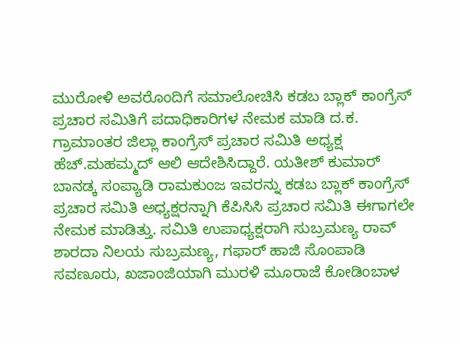ಮುರೋಳಿ ಅವರೊಂದಿಗೆ ಸಮಾಲೋಚಿಸಿ ಕಡಬ ಬ್ಲಾಕ್ ಕಾಂಗ್ರೆಸ್ ಪ್ರಚಾರ ಸಮಿತಿಗೆ ಪದಾಧಿಕಾರಿಗಳ ನೇಮಕ ಮಾಡಿ ದ.ಕ. ಗ್ರಾಮಾಂತರ ಜಿಲ್ಲಾ ಕಾಂಗ್ರೆಸ್ ಪ್ರಚಾರ ಸಮಿತಿ ಅಧ್ಯಕ್ಷ ಹೆಚ್.ಮಹಮ್ಮದ್ ಆಲಿ ಆದೇಶಿಸಿದ್ದಾರೆ. ಯತೀಶ್ ಕುಮಾರ್ ಬಾನಡ್ಕ ಸಂಪ್ಯಾಡಿ ರಾಮಕುಂಜ ಇವರನ್ನು ಕಡಬ ಬ್ಲಾಕ್ ಕಾಂಗ್ರೆಸ್ ಪ್ರಚಾರ ಸಮಿತಿ ಅಧ್ಯಕ್ಷರನ್ನಾಗಿ ಕೆಪಿಸಿಸಿ ಪ್ರಚಾರ ಸಮಿತಿ ಈಗಾಗಲೇ ನೇಮಕ ಮಾಡಿತ್ತು. ಸಮಿತಿ ಉಪಾಧ್ಯಕ್ಷರಾಗಿ ಸುಬ್ರಮಣ್ಯ ರಾವ್ ಶಾರದಾ ನಿಲಯ ಸುಬ್ರಮಣ್ಯ, ಗಫಾರ್ ಹಾಜಿ ಸೊಂಪಾಡಿ ಸವಣೂರು, ಖಜಾಂಜಿಯಾಗಿ ಮುರಳಿ ಮೂರಾಜೆ ಕೋಡಿಂಬಾಳ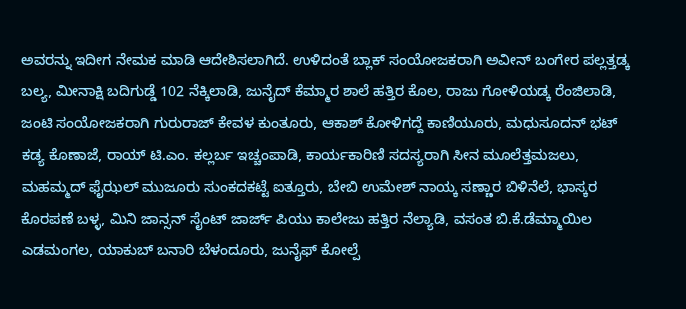ಅವರನ್ನು ಇದೀಗ ನೇಮಕ ಮಾಡಿ ಆದೇಶಿಸಲಾಗಿದೆ. ಉಳಿದಂತೆ ಬ್ಲಾಕ್ ಸಂಯೋಜಕರಾಗಿ ಅವೀನ್ ಬಂಗೇರ ಪಲ್ಲತ್ತಡ್ಕ ಬಲ್ಯ, ಮೀನಾಕ್ಷಿ ಬದಿಗುಡ್ಡೆ 102 ನೆಕ್ಕಿಲಾಡಿ, ಜುನೈದ್ ಕೆಮ್ಮಾರ ಶಾಲೆ ಹತ್ತಿರ ಕೊಲ, ರಾಜು ಗೋಳಿಯಡ್ಕ ರೆಂಜಿಲಾಡಿ, ಜಂಟಿ ಸಂಯೋಜಕರಾಗಿ ಗುರುರಾಜ್ ಕೇವಳ ಕುಂತೂರು, ಆಕಾಶ್ ಕೋಳಿಗದ್ದೆ ಕಾಣಿಯೂರು, ಮಧುಸೂದನ್ ಭಟ್ ಕಡ್ಯ ಕೊಣಾಜೆ, ರಾಯ್ ಟಿ.ಎಂ. ಕಲ್ಲರ್ಬ ಇಚ್ಚಂಪಾಡಿ, ಕಾರ್ಯಕಾರಿಣಿ ಸದಸ್ಯರಾಗಿ ಸೀನ ಮೂಲೆತ್ತಮಜಲು, ಮಹಮ್ಮದ್ ಫೈಝಲ್ ಮುಜೂರು ಸುಂಕದಕಟ್ಟೆ ಐತ್ತೂರು, ಬೇಬಿ ಉಮೇಶ್ ನಾಯ್ಕ ಸಣ್ಣಾರ ಬಿಳಿನೆಲೆ, ಭಾಸ್ಕರ ಕೊರಪಣೆ ಬಳ್ಳ, ಮಿನಿ ಜಾನ್ಸನ್ ಸೈಂಟ್ ಜಾರ್ಜ್ ಪಿಯು ಕಾಲೇಜು ಹತ್ತಿರ ನೆಲ್ಯಾಡಿ, ವಸಂತ ಬಿ.ಕೆ.ಡೆಮ್ಮಾಯಿಲ ಎಡಮಂಗಲ, ಯಾಕುಬ್ ಬನಾರಿ ಬೆಳಂದೂರು, ಜುನೈಫ್ ಕೋಲ್ಪೆ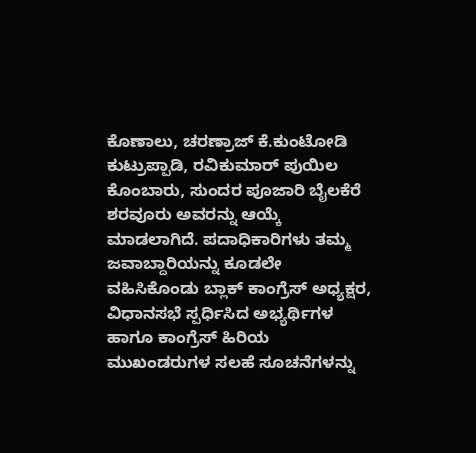ಕೊಣಾಲು, ಚರಣ್ರಾಜ್ ಕೆ.ಕುಂಟೋಡಿ ಕುಟ್ರುಪ್ಪಾಡಿ, ರವಿಕುಮಾರ್ ಪುಯಿಲ ಕೊಂಬಾರು, ಸುಂದರ ಪೂಜಾರಿ ಬೈಲಕೆರೆ ಶರವೂರು ಅವರನ್ನು ಆಯ್ಕೆ ಮಾಡಲಾಗಿದೆ. ಪದಾಧಿಕಾರಿಗಳು ತಮ್ಮ ಜವಾಬ್ದಾರಿಯನ್ನು ಕೂಡಲೇ ವಹಿಸಿಕೊಂಡು ಬ್ಲಾಕ್ ಕಾಂಗ್ರೆಸ್ ಅಧ್ಯಕ್ಷರ, ವಿಧಾನಸಭೆ ಸ್ಪರ್ಧಿಸಿದ ಅಭ್ಯರ್ಥಿಗಳ ಹಾಗೂ ಕಾಂಗ್ರೆಸ್ ಹಿರಿಯ ಮುಖಂಡರುಗಳ ಸಲಹೆ ಸೂಚನೆಗಳನ್ನು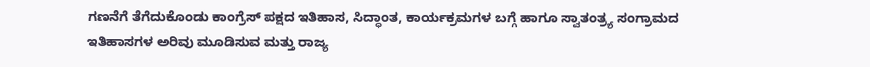ಗಣನೆಗೆ ತೆಗೆದುಕೊಂಡು ಕಾಂಗ್ರೆಸ್ ಪಕ್ಷದ ಇತಿಹಾಸ, ಸಿದ್ಧಾಂತ, ಕಾರ್ಯಕ್ರಮಗಳ ಬಗ್ಗೆ ಹಾಗೂ ಸ್ವಾತಂತ್ರ್ಯ ಸಂಗ್ರಾಮದ ಇತಿಹಾಸಗಳ ಅರಿವು ಮೂಡಿಸುವ ಮತ್ತು ರಾಜ್ಯ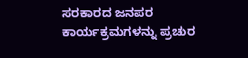ಸರಕಾರದ ಜನಪರ ಕಾರ್ಯಕ್ರಮಗಳನ್ನು ಪ್ರಚುರ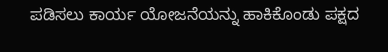ಪಡಿಸಲು ಕಾರ್ಯ ಯೋಜನೆಯನ್ನು ಹಾಕಿಕೊಂಡು ಪಕ್ಷದ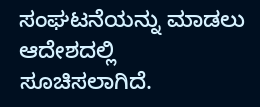ಸಂಘಟನೆಯನ್ನು ಮಾಡಲು ಆದೇಶದಲ್ಲಿ ಸೂಚಿಸಲಾಗಿದೆ.